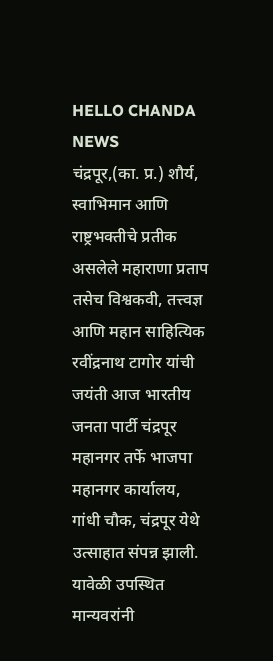HELLO CHANDA NEWS
चंद्रपूर,(का. प्र.) शौर्य, स्वाभिमान आणि राष्ट्रभक्तीचे प्रतीक असलेले महाराणा प्रताप तसेच विश्वकवी, तत्त्वज्ञ आणि महान साहित्यिक रवींद्रनाथ टागोर यांची जयंती आज भारतीय जनता पार्टी चंद्रपूर महानगर तर्फे भाजपा महानगर कार्यालय, गांधी चौक, चंद्रपूर येथे उत्साहात संपन्न झाली.
यावेळी उपस्थित मान्यवरांनी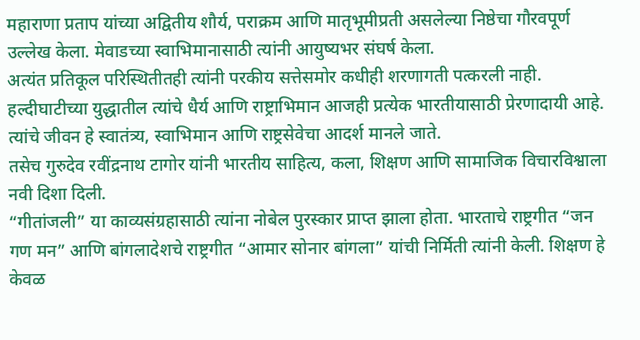महाराणा प्रताप यांच्या अद्वितीय शौर्य, पराक्रम आणि मातृभूमीप्रती असलेल्या निष्ठेचा गौरवपूर्ण उल्लेख केला. मेवाडच्या स्वाभिमानासाठी त्यांनी आयुष्यभर संघर्ष केला.
अत्यंत प्रतिकूल परिस्थितीतही त्यांनी परकीय सत्तेसमोर कधीही शरणागती पत्करली नाही.
हल्दीघाटीच्या युद्धातील त्यांचे धैर्य आणि राष्ट्राभिमान आजही प्रत्येक भारतीयासाठी प्रेरणादायी आहे.
त्यांचे जीवन हे स्वातंत्र्य, स्वाभिमान आणि राष्ट्रसेवेचा आदर्श मानले जाते.
तसेच गुरुदेव रवींद्रनाथ टागोर यांनी भारतीय साहित्य, कला, शिक्षण आणि सामाजिक विचारविश्वाला नवी दिशा दिली.
“गीतांजली” या काव्यसंग्रहासाठी त्यांना नोबेल पुरस्कार प्राप्त झाला होता. भारताचे राष्ट्रगीत “जन गण मन” आणि बांगलादेशचे राष्ट्रगीत “आमार सोनार बांगला” यांची निर्मिती त्यांनी केली. शिक्षण हे केवळ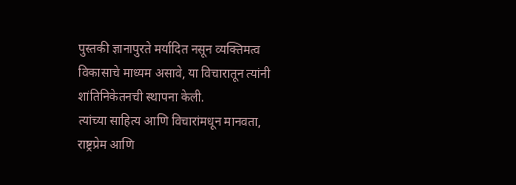पुस्तकी ज्ञानापुरते मर्यादित नसून व्यक्तिमत्व विकासाचे माध्यम असावे, या विचारातून त्यांनी शांतिनिकेतनची स्थापना केली.
त्यांच्या साहित्य आणि विचारांमधून मानवता, राष्ट्रप्रेम आणि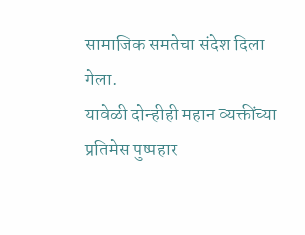सामाजिक समतेचा संदेश दिला गेला.
यावेळी दोन्हीही महान व्यक्तींच्या प्रतिमेस पुष्पहार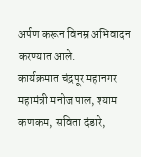अर्पण करून विनम्र अभिवादन करण्यात आले.
कार्यक्रमात चंद्रपूर महानगर महामंत्री मनोज पाल, श्याम कणकम, सविता दंडारे,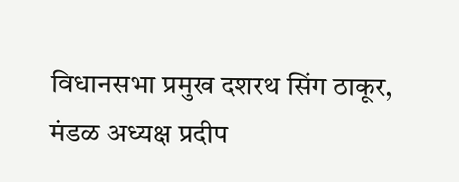विधानसभा प्रमुख दशरथ सिंग ठाकूर, मंडळ अध्यक्ष प्रदीप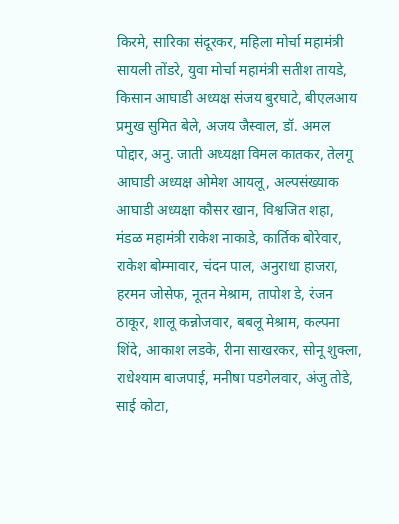किरमे, सारिका संदूरकर, महिला मोर्चा महामंत्री सायली तोंडरे, युवा मोर्चा महामंत्री सतीश तायडे, किसान आघाडी अध्यक्ष संजय बुरघाटे, बीएलआय प्रमुख सुमित बेले, अजय जैस्वाल, डॉ. अमल पोद्दार, अनु. जाती अध्यक्षा विमल कातकर, तेलगू आघाडी अध्यक्ष ओमेश आयलू, अल्पसंख्याक आघाडी अध्यक्षा कौसर खान, विश्वजित शहा, मंडळ महामंत्री राकेश नाकाडे, कार्तिक बोरेवार, राकेश बोम्मावार, चंदन पाल, अनुराधा हाजरा, हरमन जोसेफ, नूतन मेश्राम, तापोश डे, रंजन ठाकूर, शालू कन्नोजवार, बबलू मेश्राम, कल्पना शिंदे, आकाश लडके, रीना साखरकर, सोनू शुक्ला, राधेश्याम बाजपाई, मनीषा पडगेलवार, अंजु तोडे, साई कोटा,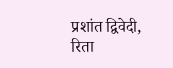प्रशांत द्विवेदी, रिता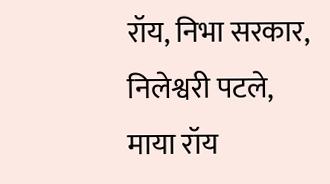रॉय, निभा सरकार, निलेश्वरी पटले, माया रॉय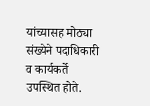यांच्यासह मोठ्या संख्येने पदाधिकारी व कार्यकर्ते उपस्थित होते.